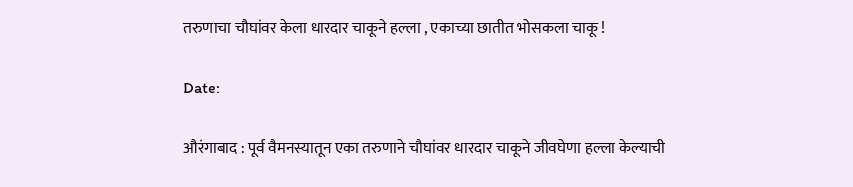तरुणाचा चौघांवर केला धारदार चाकूने हल्ला , एकाच्या छातीत भोसकला चाकू !

Date:

औरंगाबाद : पूर्व वैमनस्यातून एका तरुणाने चौघांवर धारदार चाकूने जीवघेणा हल्ला केल्याची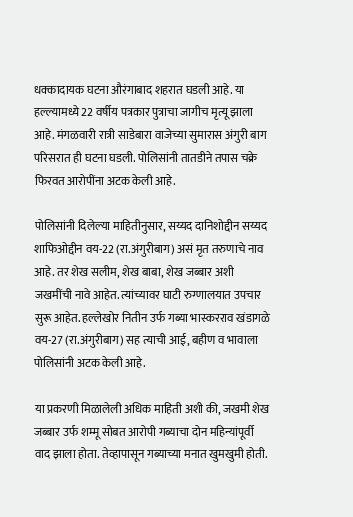धक्कादायक घटना औरंगाबाद शहरात घडली आहे. या हल्ल्यामध्ये 22 वर्षीय पत्रकार पुत्राचा जागीच मृत्यू झाला आहे. मंगळवारी रात्री साडेबारा वाजेच्या सुमारास अंगुरी बाग परिसरात ही घटना घडली. पोलिसांनी तातडीने तपास चक्रे फिरवत आरोपींना अटक केली आहे.

पोलिसांनी दिलेल्या माहितीनुसार, सय्यद दानिशोद्दीन सय्यद शाफिओद्दीन वय-22 (रा.अंगुरीबाग) असं मृत तरुणाचे नाव आहे. तर शेख सलीम, शेख बाबा, शेख जब्बार अशी जखमींची नावे आहेत. त्यांच्यावर घाटी रुग्णालयात उपचार सुरू आहेत. हल्लेखोर नितीन उर्फ गब्या भास्करराव खंडागळे वय-27 (रा.अंगुरीबाग) सह त्याची आई, बहीण व भावाला पोलिसांनी अटक केली आहे.

या प्रकरणी मिळालेली अधिक माहिती अशी की, जखमी शेख जब्बार उर्फ शम्मू सोबत आरोपी गब्याचा दोन महिन्यांपूर्वी वाद झाला होता. तेव्हापासून गब्याच्या मनात खुमखुमी होती.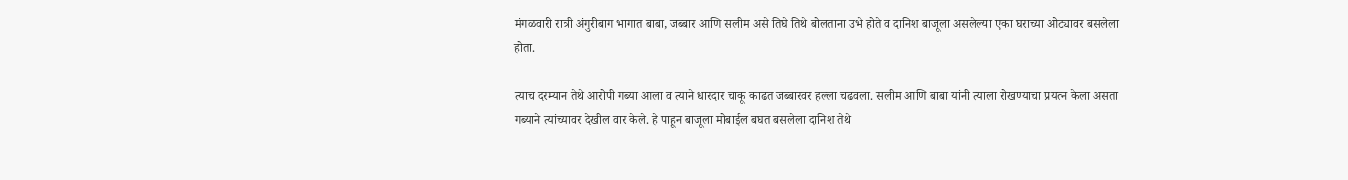मंगळवारी रात्री अंगुरीबाग भागात बाबा, जब्बार आणि सलीम असे तिघे तिथे बोलताना उभे होते व दानिश बाजूला असलेल्या एका घराच्या ओट्यावर बसलेला होता.

त्याच दरम्यान तेथे आरोपी गब्या आला व त्याने धारदार चाकू काढत जब्बारवर हल्ला चढवला. सलीम आणि बाबा यांनी त्याला रोखण्याचा प्रयत्न केला असता गब्याने त्यांच्यावर देखील वार केले. हे पाहून बाजूला मोबाईल बघत बसलेला दानिश तेथे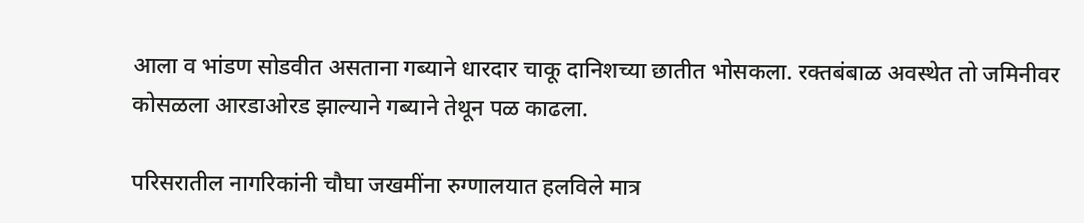आला व भांडण सोडवीत असताना गब्याने धारदार चाकू दानिशच्या छातीत भोसकला. रक्तबंबाळ अवस्थेत तो जमिनीवर कोसळला आरडाओरड झाल्याने गब्याने तेथून पळ काढला.

परिसरातील नागरिकांनी चौघा जखमींना रुग्णालयात हलविले मात्र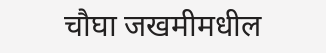चौघा जखमीमधील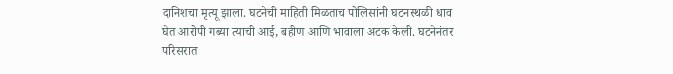दानिशचा मृत्यू झाला. घटनेची माहिती मिळताच पोलिसांनी घटनस्थळी धाव घेत आरोपी गब्या त्याची आई, बहीण आणि भावाला अटक केली. घटनेनंतर परिसरात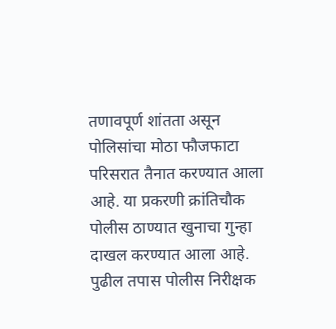तणावपूर्ण शांतता असून पोलिसांचा मोठा फौजफाटा परिसरात तैनात करण्यात आला आहे. या प्रकरणी क्रांतिचौक पोलीस ठाण्यात खुनाचा गुन्हा दाखल करण्यात आला आहे. पुढील तपास पोलीस निरीक्षक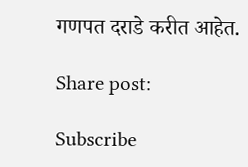गणपत दराडे करीत आहेत.

Share post:

Subscribe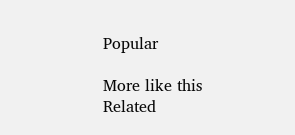Popular

More like this
Related